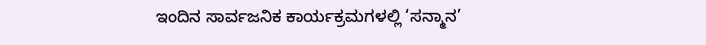ಇಂದಿನ ಸಾರ್ವಜನಿಕ ಕಾರ್ಯಕ್ರಮಗಳಲ್ಲಿ ‘ಸನ್ಮಾನ’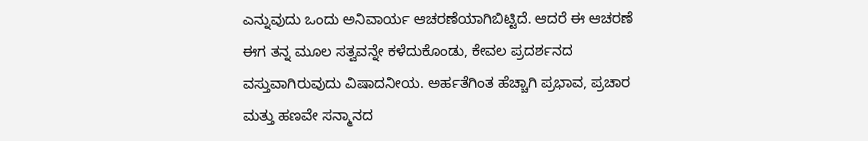ಎನ್ನುವುದು ಒಂದು ಅನಿವಾರ್ಯ ಆಚರಣೆಯಾಗಿಬಿಟ್ಟಿದೆ. ಆದರೆ ಈ ಆಚರಣೆ ಈಗ ತನ್ನ ಮೂಲ ಸತ್ವವನ್ನೇ ಕಳೆದುಕೊಂಡು, ಕೇವಲ ಪ್ರದರ್ಶನದ ವಸ್ತುವಾಗಿರುವುದು ವಿಷಾದನೀಯ. ಅರ್ಹತೆಗಿಂತ ಹೆಚ್ಚಾಗಿ ಪ್ರಭಾವ, ಪ್ರಚಾರ ಮತ್ತು ಹಣವೇ ಸನ್ಮಾನದ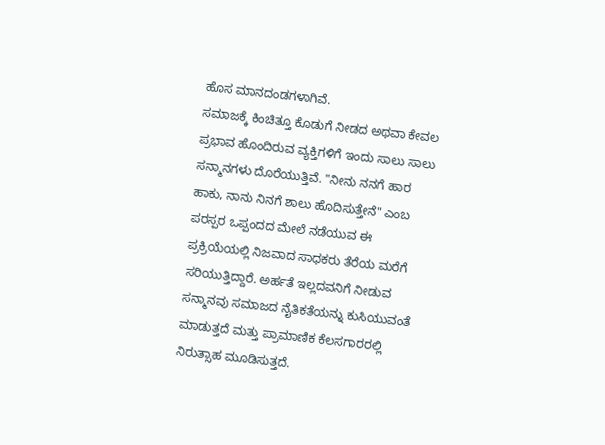ಹೊಸ ಮಾನದಂಡಗಳಾಗಿವೆ.
ಸಮಾಜಕ್ಕೆ ಕಿಂಚಿತ್ತೂ ಕೊಡುಗೆ ನೀಡದ ಅಥವಾ ಕೇವಲ ಪ್ರಭಾವ ಹೊಂದಿರುವ ವ್ಯಕ್ತಿಗಳಿಗೆ ಇಂದು ಸಾಲು ಸಾಲು ಸನ್ಮಾನಗಳು ದೊರೆಯುತ್ತಿವೆ. "ನೀನು ನನಗೆ ಹಾರ ಹಾಕು, ನಾನು ನಿನಗೆ ಶಾಲು ಹೊದಿಸುತ್ತೇನೆ" ಎಂಬ ಪರಸ್ಪರ ಒಪ್ಪಂದದ ಮೇಲೆ ನಡೆಯುವ ಈ ಪ್ರಕ್ರಿಯೆಯಲ್ಲಿ ನಿಜವಾದ ಸಾಧಕರು ತೆರೆಯ ಮರೆಗೆ ಸರಿಯುತ್ತಿದ್ದಾರೆ. ಅರ್ಹತೆ ಇಲ್ಲದವನಿಗೆ ನೀಡುವ ಸನ್ಮಾನವು ಸಮಾಜದ ನೈತಿಕತೆಯನ್ನು ಕುಸಿಯುವಂತೆ ಮಾಡುತ್ತದೆ ಮತ್ತು ಪ್ರಾಮಾಣಿಕ ಕೆಲಸಗಾರರಲ್ಲಿ ನಿರುತ್ಸಾಹ ಮೂಡಿಸುತ್ತದೆ.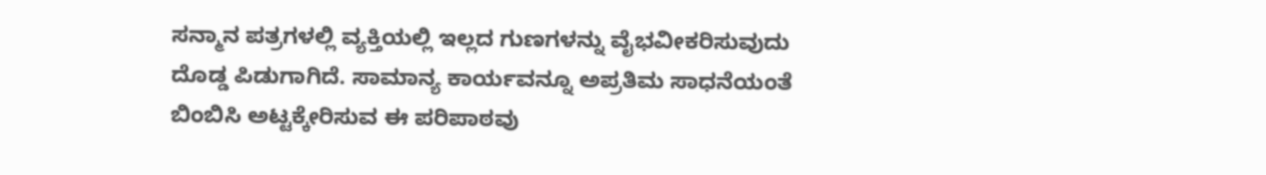ಸನ್ಮಾನ ಪತ್ರಗಳಲ್ಲಿ ವ್ಯಕ್ತಿಯಲ್ಲಿ ಇಲ್ಲದ ಗುಣಗಳನ್ನು ವೈಭವೀಕರಿಸುವುದು ದೊಡ್ಡ ಪಿಡುಗಾಗಿದೆ. ಸಾಮಾನ್ಯ ಕಾರ್ಯವನ್ನೂ ಅಪ್ರತಿಮ ಸಾಧನೆಯಂತೆ ಬಿಂಬಿಸಿ ಅಟ್ಟಕ್ಕೇರಿಸುವ ಈ ಪರಿಪಾಠವು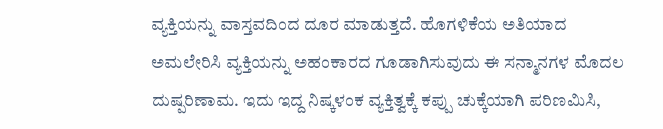ವ್ಯಕ್ತಿಯನ್ನು ವಾಸ್ತವದಿಂದ ದೂರ ಮಾಡುತ್ತದೆ. ಹೊಗಳಿಕೆಯ ಅತಿಯಾದ ಅಮಲೇರಿಸಿ ವ್ಯಕ್ತಿಯನ್ನು ಅಹಂಕಾರದ ಗೂಡಾಗಿಸುವುದು ಈ ಸನ್ಮಾನಗಳ ಮೊದಲ ದುಷ್ಪರಿಣಾಮ. ಇದು ಇದ್ದ ನಿಷ್ಕಳಂಕ ವ್ಯಕ್ತಿತ್ವಕ್ಕೆ ಕಪ್ಪು ಚುಕ್ಕೆಯಾಗಿ ಪರಿಣಮಿಸಿ,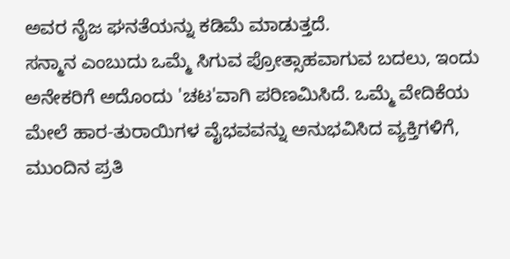ಅವರ ನೈಜ ಘನತೆಯನ್ನು ಕಡಿಮೆ ಮಾಡುತ್ತದೆ.
ಸನ್ಮಾನ ಎಂಬುದು ಒಮ್ಮೆ ಸಿಗುವ ಪ್ರೋತ್ಸಾಹವಾಗುವ ಬದಲು, ಇಂದು ಅನೇಕರಿಗೆ ಅದೊಂದು 'ಚಟ'ವಾಗಿ ಪರಿಣಮಿಸಿದೆ. ಒಮ್ಮೆ ವೇದಿಕೆಯ ಮೇಲೆ ಹಾರ-ತುರಾಯಿಗಳ ವೈಭವವನ್ನು ಅನುಭವಿಸಿದ ವ್ಯಕ್ತಿಗಳಿಗೆ, ಮುಂದಿನ ಪ್ರತಿ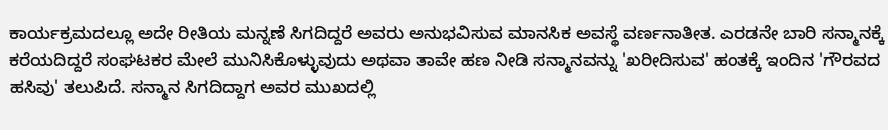ಕಾರ್ಯಕ್ರಮದಲ್ಲೂ ಅದೇ ರೀತಿಯ ಮನ್ನಣೆ ಸಿಗದಿದ್ದರೆ ಅವರು ಅನುಭವಿಸುವ ಮಾನಸಿಕ ಅವಸ್ಥೆ ವರ್ಣನಾತೀತ. ಎರಡನೇ ಬಾರಿ ಸನ್ಮಾನಕ್ಕೆ ಕರೆಯದಿದ್ದರೆ ಸಂಘಟಕರ ಮೇಲೆ ಮುನಿಸಿಕೊಳ್ಳುವುದು ಅಥವಾ ತಾವೇ ಹಣ ನೀಡಿ ಸನ್ಮಾನವನ್ನು 'ಖರೀದಿಸುವ' ಹಂತಕ್ಕೆ ಇಂದಿನ 'ಗೌರವದ ಹಸಿವು' ತಲುಪಿದೆ. ಸನ್ಮಾನ ಸಿಗದಿದ್ದಾಗ ಅವರ ಮುಖದಲ್ಲಿ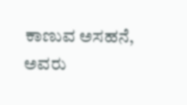ಕಾಣುವ ಅಸಹನೆ, ಅವರು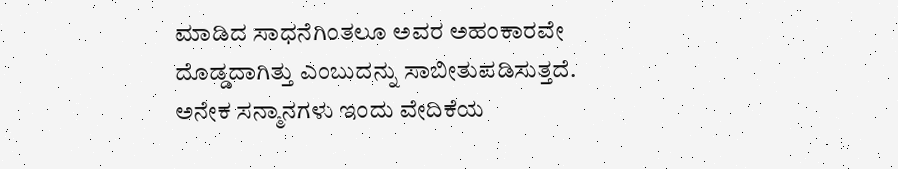ಮಾಡಿದ ಸಾಧನೆಗಿಂತಲೂ ಅವರ ಅಹಂಕಾರವೇ ದೊಡ್ಡದಾಗಿತ್ತು ಎಂಬುದನ್ನು ಸಾಬೀತುಪಡಿಸುತ್ತದೆ.
ಅನೇಕ ಸನ್ಮಾನಗಳು ಇಂದು ವೇದಿಕೆಯ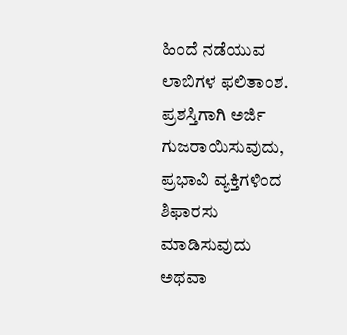ಹಿಂದೆ ನಡೆಯುವ ಲಾಬಿಗಳ ಫಲಿತಾಂಶ. ಪ್ರಶಸ್ತಿಗಾಗಿ ಅರ್ಜಿ ಗುಜರಾಯಿಸುವುದು, ಪ್ರಭಾವಿ ವ್ಯಕ್ತಿಗಳಿಂದ ಶಿಫಾರಸು ಮಾಡಿಸುವುದು ಅಥವಾ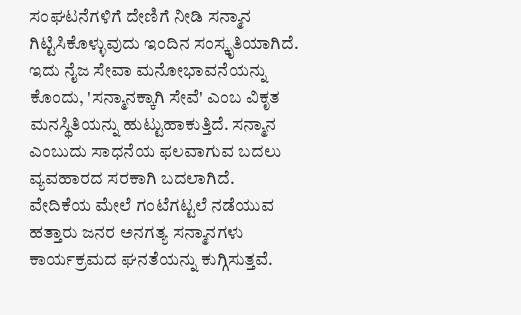ಸಂಘಟನೆಗಳಿಗೆ ದೇಣಿಗೆ ನೀಡಿ ಸನ್ಮಾನ ಗಿಟ್ಟಿಸಿಕೊಳ್ಳುವುದು ಇಂದಿನ ಸಂಸ್ಕೃತಿಯಾಗಿದೆ. ಇದು ನೈಜ ಸೇವಾ ಮನೋಭಾವನೆಯನ್ನು ಕೊಂದು, 'ಸನ್ಮಾನಕ್ಕಾಗಿ ಸೇವೆ' ಎಂಬ ವಿಕೃತ ಮನಸ್ಥಿತಿಯನ್ನು ಹುಟ್ಟುಹಾಕುತ್ತಿದೆ. ಸನ್ಮಾನ ಎಂಬುದು ಸಾಧನೆಯ ಫಲವಾಗುವ ಬದಲು ವ್ಯವಹಾರದ ಸರಕಾಗಿ ಬದಲಾಗಿದೆ.
ವೇದಿಕೆಯ ಮೇಲೆ ಗಂಟೆಗಟ್ಟಲೆ ನಡೆಯುವ ಹತ್ತಾರು ಜನರ ಅನಗತ್ಯ ಸನ್ಮಾನಗಳು ಕಾರ್ಯಕ್ರಮದ ಘನತೆಯನ್ನು ಕುಗ್ಗಿಸುತ್ತವೆ.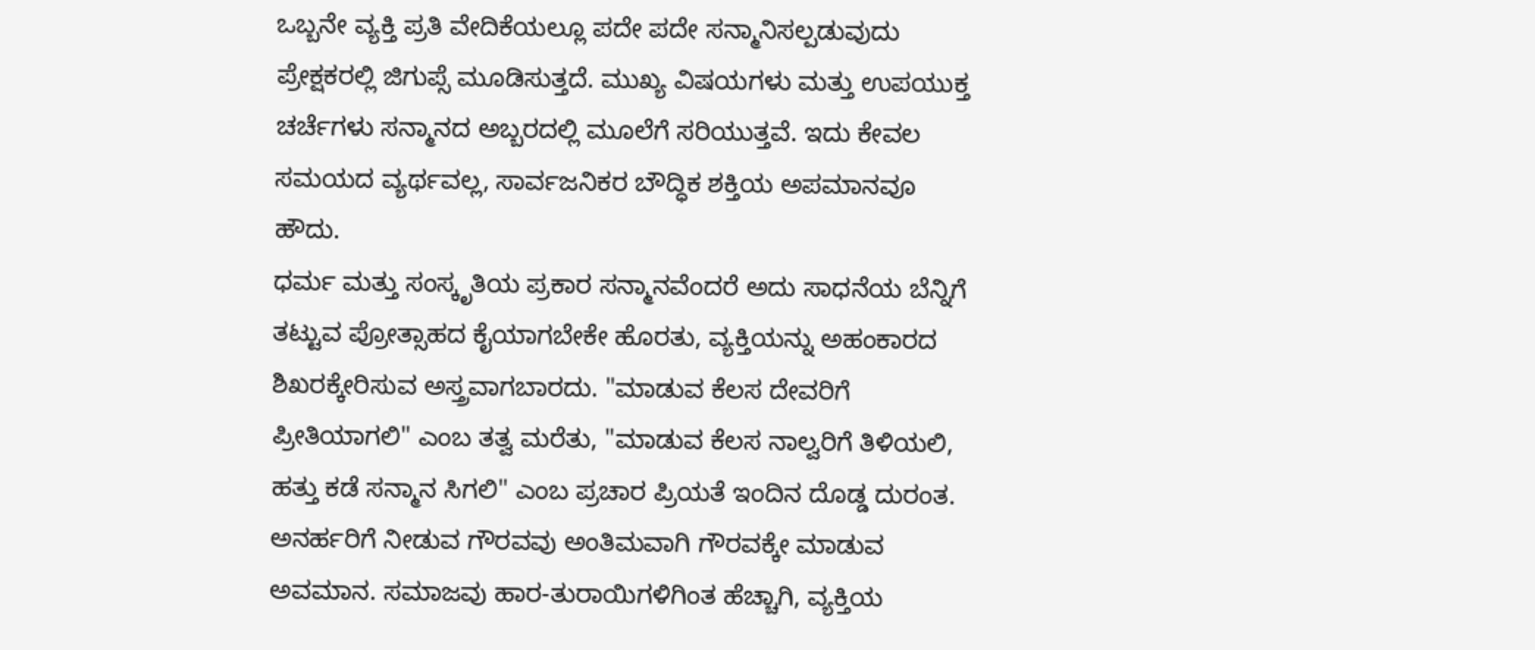ಒಬ್ಬನೇ ವ್ಯಕ್ತಿ ಪ್ರತಿ ವೇದಿಕೆಯಲ್ಲೂ ಪದೇ ಪದೇ ಸನ್ಮಾನಿಸಲ್ಪಡುವುದು ಪ್ರೇಕ್ಷಕರಲ್ಲಿ ಜಿಗುಪ್ಸೆ ಮೂಡಿಸುತ್ತದೆ. ಮುಖ್ಯ ವಿಷಯಗಳು ಮತ್ತು ಉಪಯುಕ್ತ ಚರ್ಚೆಗಳು ಸನ್ಮಾನದ ಅಬ್ಬರದಲ್ಲಿ ಮೂಲೆಗೆ ಸರಿಯುತ್ತವೆ. ಇದು ಕೇವಲ ಸಮಯದ ವ್ಯರ್ಥವಲ್ಲ, ಸಾರ್ವಜನಿಕರ ಬೌದ್ಧಿಕ ಶಕ್ತಿಯ ಅಪಮಾನವೂ ಹೌದು.
ಧರ್ಮ ಮತ್ತು ಸಂಸ್ಕೃತಿಯ ಪ್ರಕಾರ ಸನ್ಮಾನವೆಂದರೆ ಅದು ಸಾಧನೆಯ ಬೆನ್ನಿಗೆ ತಟ್ಟುವ ಪ್ರೋತ್ಸಾಹದ ಕೈಯಾಗಬೇಕೇ ಹೊರತು, ವ್ಯಕ್ತಿಯನ್ನು ಅಹಂಕಾರದ ಶಿಖರಕ್ಕೇರಿಸುವ ಅಸ್ತ್ರವಾಗಬಾರದು. "ಮಾಡುವ ಕೆಲಸ ದೇವರಿಗೆ ಪ್ರೀತಿಯಾಗಲಿ" ಎಂಬ ತತ್ವ ಮರೆತು, "ಮಾಡುವ ಕೆಲಸ ನಾಲ್ವರಿಗೆ ತಿಳಿಯಲಿ, ಹತ್ತು ಕಡೆ ಸನ್ಮಾನ ಸಿಗಲಿ" ಎಂಬ ಪ್ರಚಾರ ಪ್ರಿಯತೆ ಇಂದಿನ ದೊಡ್ಡ ದುರಂತ.
ಅನರ್ಹರಿಗೆ ನೀಡುವ ಗೌರವವು ಅಂತಿಮವಾಗಿ ಗೌರವಕ್ಕೇ ಮಾಡುವ ಅವಮಾನ. ಸಮಾಜವು ಹಾರ-ತುರಾಯಿಗಳಿಗಿಂತ ಹೆಚ್ಚಾಗಿ, ವ್ಯಕ್ತಿಯ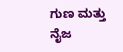ಗುಣ ಮತ್ತು ನೈಜ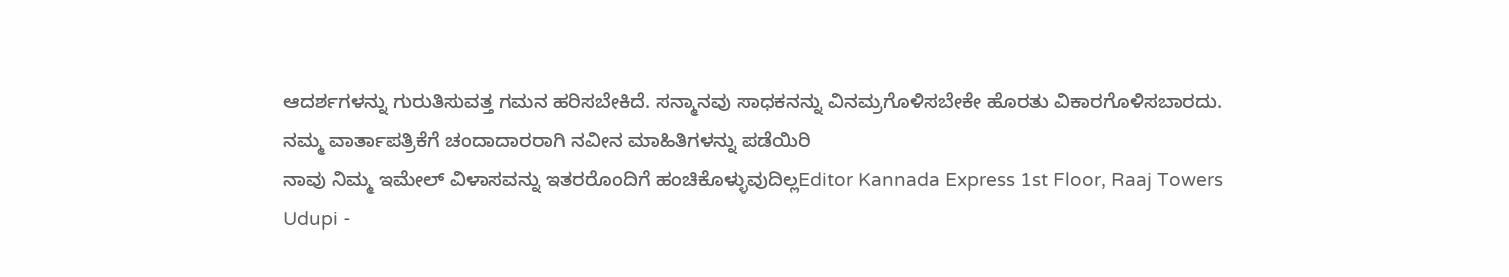ಆದರ್ಶಗಳನ್ನು ಗುರುತಿಸುವತ್ತ ಗಮನ ಹರಿಸಬೇಕಿದೆ. ಸನ್ಮಾನವು ಸಾಧಕನನ್ನು ವಿನಮ್ರಗೊಳಿಸಬೇಕೇ ಹೊರತು ವಿಕಾರಗೊಳಿಸಬಾರದು.
ನಮ್ಮ ವಾರ್ತಾಪತ್ರಿಕೆಗೆ ಚಂದಾದಾರರಾಗಿ ನವೀನ ಮಾಹಿತಿಗಳನ್ನು ಪಡೆಯಿರಿ
ನಾವು ನಿಮ್ಮ ಇಮೇಲ್ ವಿಳಾಸವನ್ನು ಇತರರೊಂದಿಗೆ ಹಂಚಿಕೊಳ್ಳುವುದಿಲ್ಲEditor Kannada Express 1st Floor, Raaj Towers Udupi -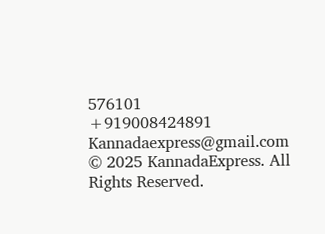576101
+919008424891
Kannadaexpress@gmail.com
© 2025 KannadaExpress. All Rights Reserved.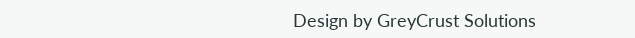Design by GreyCrust Solutions